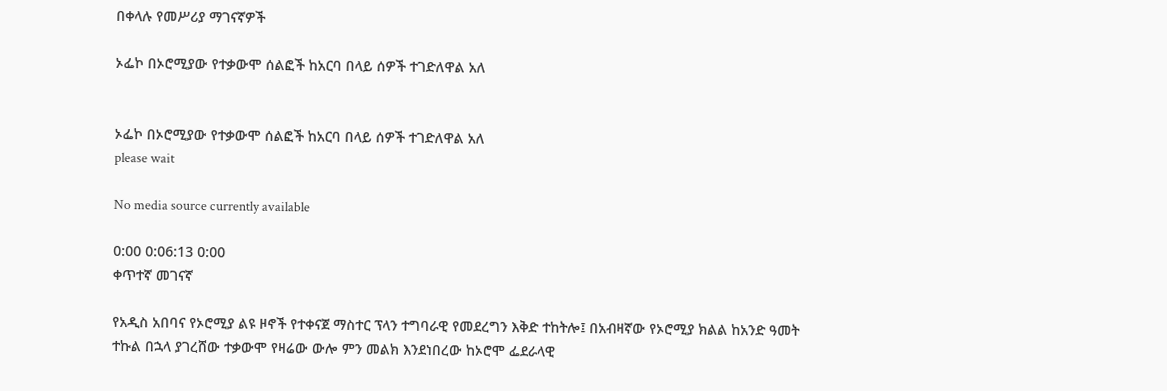በቀላሉ የመሥሪያ ማገናኛዎች

ኦፌኮ በኦሮሚያው የተቃውሞ ሰልፎች ከአርባ በላይ ሰዎች ተገድለዋል አለ


ኦፌኮ በኦሮሚያው የተቃውሞ ሰልፎች ከአርባ በላይ ሰዎች ተገድለዋል አለ
please wait

No media source currently available

0:00 0:06:13 0:00
ቀጥተኛ መገናኛ

የአዲስ አበባና የኦሮሚያ ልዩ ዞኖች የተቀናጀ ማስተር ፕላን ተግባራዊ የመደረግን እቅድ ተከትሎ፤ በአብዛኛው የኦሮሚያ ክልል ከአንድ ዓመት ተኩል በኋላ ያገረሸው ተቃውሞ የዛሬው ውሎ ምን መልክ እንደነበረው ከኦሮሞ ፌደራላዊ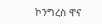ኮንግረስ ዋና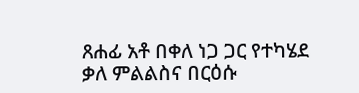ጸሐፊ አቶ በቀለ ነጋ ጋር የተካሄደ ቃለ ምልልስና በርዕሱ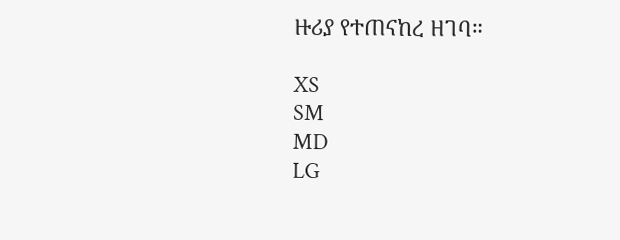ዙሪያ የተጠናከረ ዘገባ።

XS
SM
MD
LG